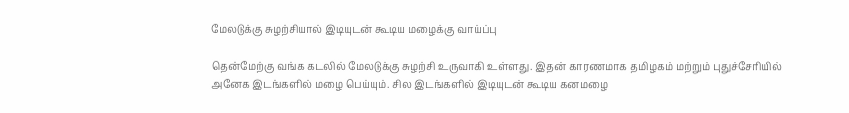மேலடுக்கு சுழற்சியால் இடியுடன் கூடிய மழைக்கு வாய்ப்பு

தென்மேற்கு வங்க கடலில் மேலடுக்கு சுழற்சி உருவாகி உள்ளது. இதன் காரணமாக தமிழகம் மற்றும் புதுச்சேரியில் அனேக இடங்களில் மழை பெய்யும். சில இடங்களில் இடியுடன் கூடிய கனமழை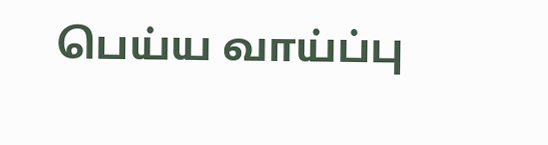பெய்ய வாய்ப்பு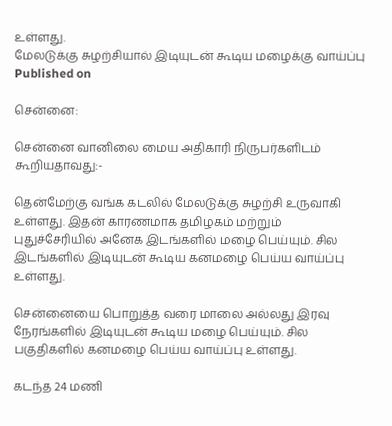உள்ளது.
மேலடுக்கு சுழற்சியால் இடியுடன் கூடிய மழைக்கு வாய்ப்பு
Published on

சென்னை:

சென்னை வானிலை மைய அதிகாரி நிருபர்களிடம் கூறியதாவது:-

தென்மேற்கு வங்க கடலில் மேலடுக்கு சுழற்சி உருவாகி உள்ளது. இதன் காரணமாக தமிழகம் மற்றும் புதுச்சேரியில் அனேக இடங்களில் மழை பெய்யும். சில இடங்களில் இடியுடன் கூடிய கனமழை பெய்ய வாய்ப்பு உள்ளது.

சென்னையை பொறுத்த வரை மாலை அல்லது இரவு நேரங்களில் இடியுடன் கூடிய மழை பெய்யும். சில பகுதிகளில் கனமழை பெய்ய வாய்ப்பு உள்ளது.

கடந்த 24 மணி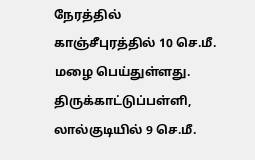நேரத்தில் காஞ்சீபுரத்தில் 10 செ.மீ. மழை பெய்துள்ளது. திருக்காட்டுப்பள்ளி, லால்குடியில் 9 செ.மீ.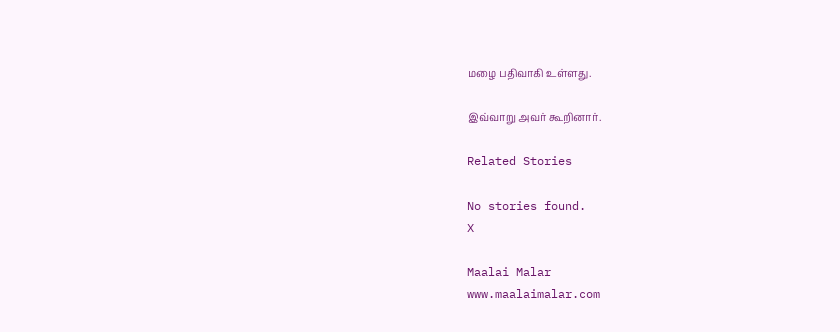மழை பதிவாகி உள்ளது.

இவ்வாறு அவர் கூறினார்.

Related Stories

No stories found.
X

Maalai Malar
www.maalaimalar.com